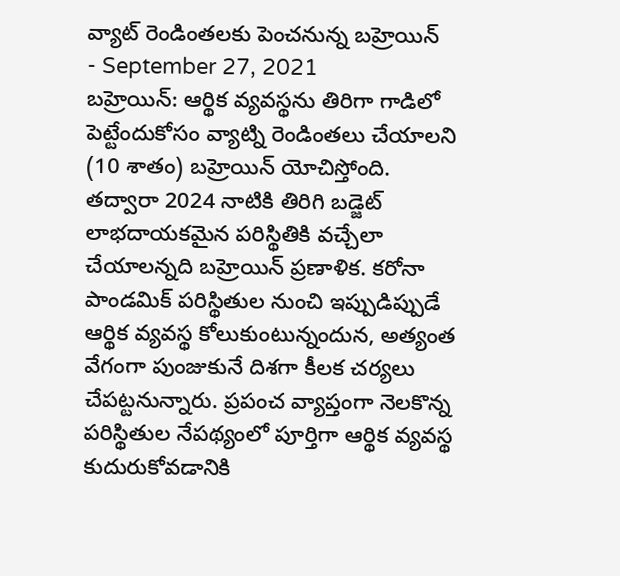వ్యాట్ రెండింతలకు పెంచనున్న బహ్రెయిన్
- September 27, 2021
బహ్రెయిన్: ఆర్థిక వ్యవస్థను తిరిగా గాడిలో పెట్టేందుకోసం వ్యాట్ని రెండింతలు చేయాలని (10 శాతం) బహ్రెయిన్ యోచిస్తోంది. తద్వారా 2024 నాటికి తిరిగి బడ్జెట్ లాభదాయకమైన పరిస్థితికి వచ్చేలా చేయాలన్నది బహ్రెయిన్ ప్రణాళిక. కరోనా పాండమిక్ పరిస్థితుల నుంచి ఇప్పుడిప్పుడే ఆర్థిక వ్యవస్థ కోలుకుంటున్నందున, అత్యంత వేగంగా పుంజుకునే దిశగా కీలక చర్యలు చేపట్టనున్నారు. ప్రపంచ వ్యాప్తంగా నెలకొన్న పరిస్థితుల నేపథ్యంలో పూర్తిగా ఆర్థిక వ్యవస్థ కుదురుకోవడానికి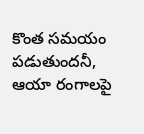కొంత సమయం పడుతుందనీ, ఆయా రంగాలపై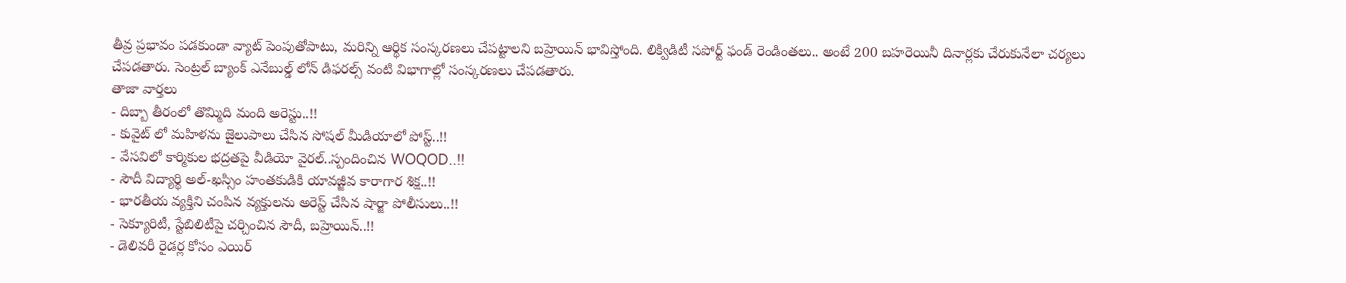తీవ్ర ప్రభావం పడకుండా వ్యాట్ పెంపుతోపాటు, మరిన్ని ఆర్థిక సంస్కరణలు చేపట్టాలని బహ్రెయిన్ భావిస్తోంది. లిక్విడిటీ సపోర్ట్ ఫండ్ రెండింతలు.. అంటే 200 బహరెయినీ దినార్లకు చేరుకునేలా చర్యలు చేపడతారు. సెంట్రల్ బ్యాంక్ ఎనేబుల్డ్ లోన్ డిఫరల్స్ వంటి విభాగాల్లో సంస్కరణలు చేపడతారు.
తాజా వార్తలు
- దిబ్బా తీరంలో తొమ్మిది మంది అరెస్టు..!!
- కువైట్ లో మహిళను జైలుపాలు చేసిన సోషల్ మీడియాలో పోస్ట్..!!
- వేసవిలో కార్మికుల భద్రతపై వీడియో వైరల్..స్పందించిన WOQOD..!!
- సౌదీ విద్యార్థి అల్-ఖస్సిం హంతకుడికి యావజ్జీవ కారాగార శిక్ష..!!
- భారతీయ వ్యక్తిని చంపిన వ్యక్తులను అరెస్ట్ చేసిన షార్జా పోలీసులు..!!
- సెక్యూరిటీ, స్టేబిలిటీపై చర్చించిన సౌదీ, బహ్రెయిన్..!!
- డెలివరీ రైడర్ల కోసం ఎయిర్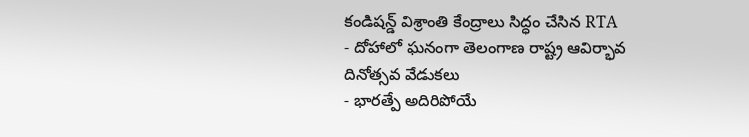కండిషన్డ్ విశ్రాంతి కేంద్రాలు సిద్ధం చేసిన RTA
- దోహాలో ఘనంగా తెలంగాణ రాష్ట్ర ఆవిర్భావ దినోత్సవ వేడుకలు
- భారత్పే అదిరిపోయే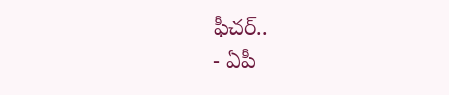ఫీచర్..
- ఏపీ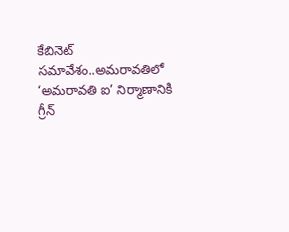కేబినెట్ సమావేశం..అమరావతిలో ‘అమరావతి ఐ’ నిర్మాణానికి గ్రీన్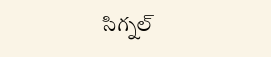సిగ్నల్